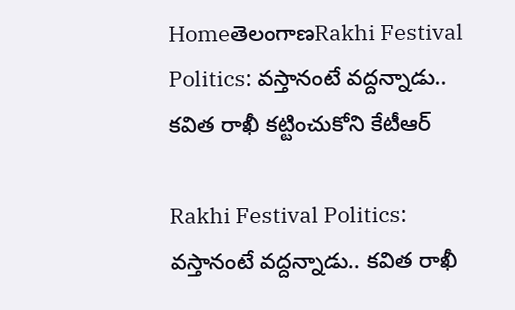HomeతెలంగాణRakhi Festival Politics: వస్తానంటే వద్దన్నాడు.. కవిత రాఖీ కట్టించుకోని కేటీఆర్

Rakhi Festival Politics: వస్తానంటే వద్దన్నాడు.. కవిత రాఖీ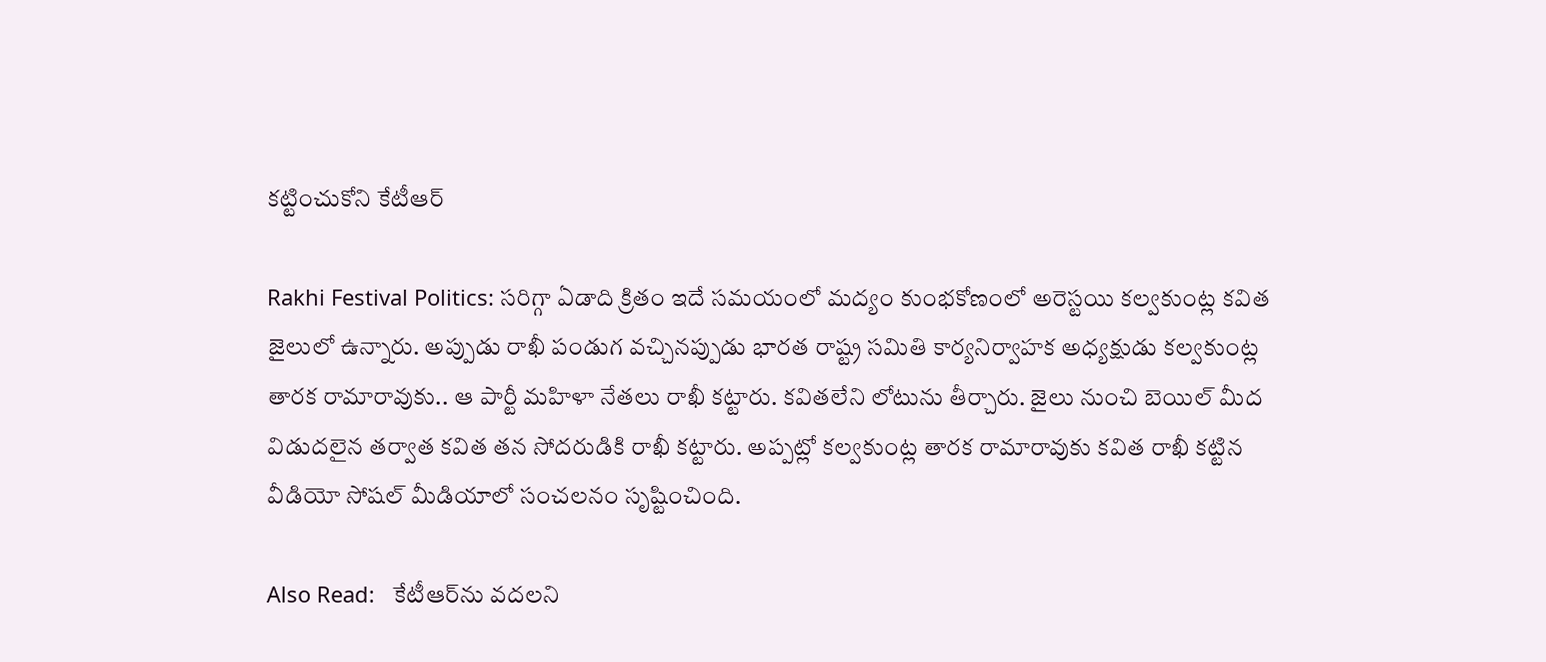కట్టించుకోని కేటీఆర్

Rakhi Festival Politics: సరిగ్గా ఏడాది క్రితం ఇదే సమయంలో మద్యం కుంభకోణంలో అరెస్టయి కల్వకుంట్ల కవిత జైలులో ఉన్నారు. అప్పుడు రాఖీ పండుగ వచ్చినప్పుడు భారత రాష్ట్ర సమితి కార్యనిర్వాహక అధ్యక్షుడు కల్వకుంట్ల తారక రామారావుకు.. ఆ పార్టీ మహిళా నేతలు రాఖీ కట్టారు. కవితలేని లోటును తీర్చారు. జైలు నుంచి బెయిల్ మీద విడుదలైన తర్వాత కవిత తన సోదరుడికి రాఖీ కట్టారు. అప్పట్లో కల్వకుంట్ల తారక రామారావుకు కవిత రాఖీ కట్టిన వీడియో సోషల్ మీడియాలో సంచలనం సృష్టించింది.

Also Read:   కేటీఆర్‌ను వదలని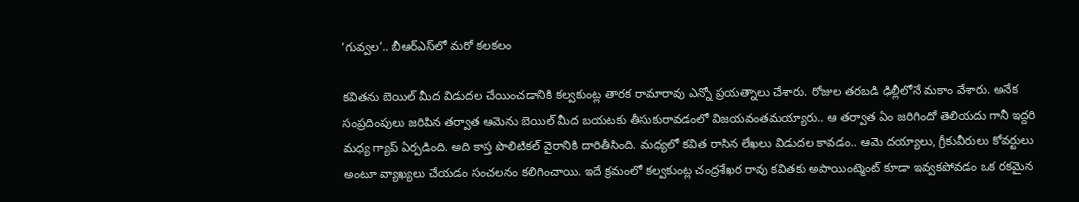‘గువ్వల’.. బీఆర్ఎస్‌లో మరో కలకలం

కవితను బెయిల్ మీద విడుదల చేయించడానికి కల్వకుంట్ల తారక రామారావు ఎన్నో ప్రయత్నాలు చేశారు. రోజుల తరబడి ఢిల్లీలోనే మకాం వేశారు. అనేక సంప్రదింపులు జరిపిన తర్వాత ఆమెను బెయిల్ మీద బయటకు తీసుకురావడంలో విజయవంతమయ్యారు.. ఆ తర్వాత ఏం జరిగిందో తెలియదు గానీ ఇద్దరి మధ్య గ్యాప్ ఏర్పడింది. అది కాస్త పొలిటికల్ వైరానికి దారితీసింది. మధ్యలో కవిత రాసిన లేఖలు విడుదల కావడం.. ఆమె దయ్యాలు, గ్రీకువీరులు కోవర్టులు అంటూ వ్యాఖ్యలు చేయడం సంచలనం కలిగించాయి. ఇదే క్రమంలో కల్వకుంట్ల చంద్రశేఖర రావు కవితకు అపాయింట్మెంట్ కూడా ఇవ్వకపోవడం ఒక రకమైన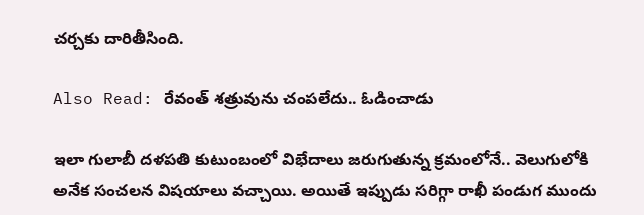చర్చకు దారితీసింది.

Also Read: రేవంత్ శత్రువును చంపలేదు.. ఓడించాడు

ఇలా గులాబీ దళపతి కుటుంబంలో విభేదాలు జరుగుతున్న క్రమంలోనే.. వెలుగులోకి అనేక సంచలన విషయాలు వచ్చాయి. అయితే ఇప్పుడు సరిగ్గా రాఖీ పండుగ ముందు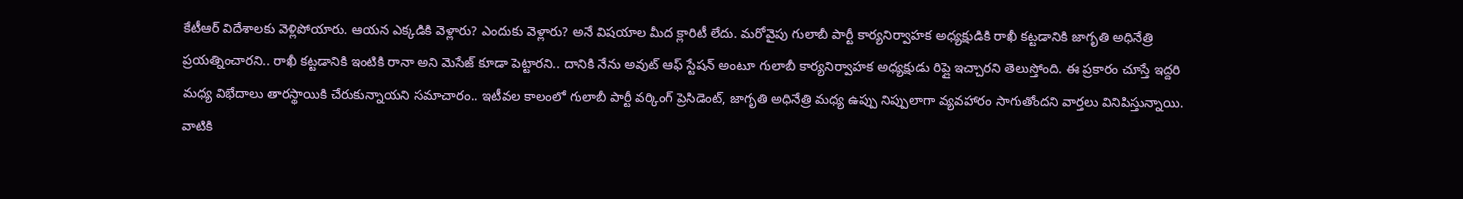కేటీఆర్ విదేశాలకు వెళ్లిపోయారు. ఆయన ఎక్కడికి వెళ్లారు? ఎందుకు వెళ్లారు? అనే విషయాల మీద క్లారిటీ లేదు. మరోవైపు గులాబీ పార్టీ కార్యనిర్వాహక అధ్యక్షుడికి రాఖీ కట్టడానికి జాగృతి అధినేత్రి ప్రయత్నించారని.. రాఖీ కట్టడానికి ఇంటికి రానా అని మెసేజ్ కూడా పెట్టారని.. దానికి నేను అవుట్ ఆఫ్ స్టేషన్ అంటూ గులాబీ కార్యనిర్వాహక అధ్యక్షుడు రిప్లై ఇచ్చారని తెలుస్తోంది. ఈ ప్రకారం చూస్తే ఇద్దరి మధ్య విభేదాలు తారస్థాయికి చేరుకున్నాయని సమాచారం.. ఇటీవల కాలంలో గులాబీ పార్టీ వర్కింగ్ ప్రెసిడెంట్, జాగృతి అధినేత్రి మధ్య ఉప్పు నిప్పులాగా వ్యవహారం సాగుతోందని వార్తలు వినిపిస్తున్నాయి. వాటికి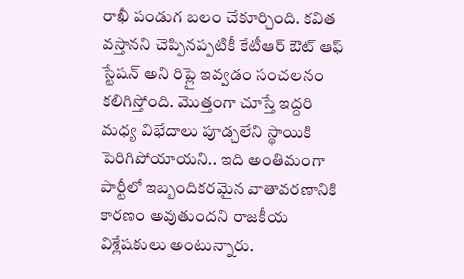రాఖీ పండుగ బలం చేకూర్చింది. కవిత వస్తానని చెప్పినప్పటికీ కేటీఆర్ ఔట్ ఆఫ్ స్టేషన్ అని రిప్లై ఇవ్వడం సంచలనం కలిగిస్తోంది. మొత్తంగా చూస్తే ఇద్దరి మధ్య విభేదాలు పూడ్చలేని స్థాయికి పెరిగిపోయాయని.. ఇది అంతిమంగా పార్టీలో ఇబ్బందికరమైన వాతావరణానికి కారణం అవుతుందని రాజకీయ విశ్లేషకులు అంటున్నారు.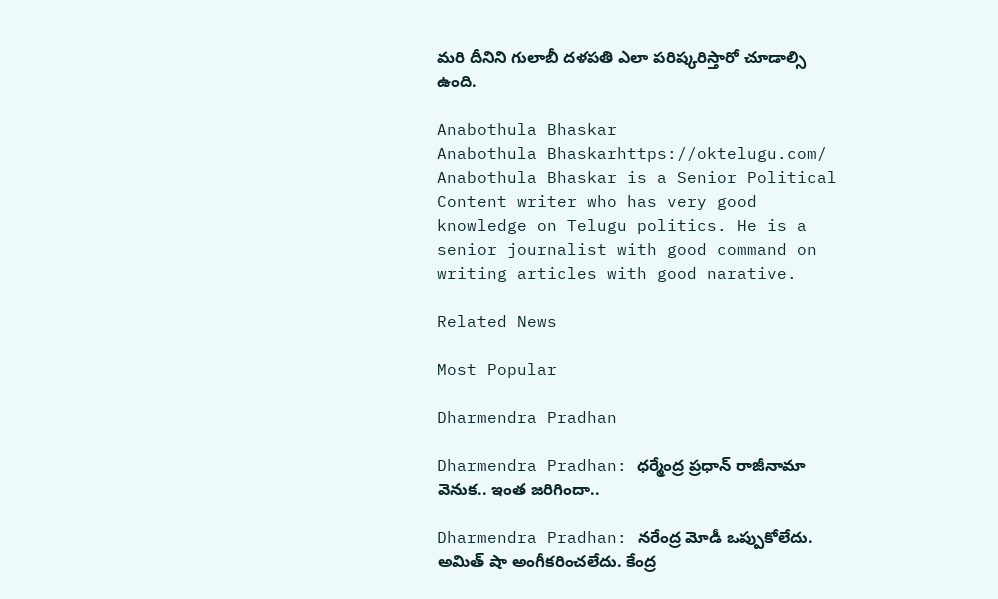మరి దీనిని గులాబీ దళపతి ఎలా పరిష్కరిస్తారో చూడాల్సి ఉంది.

Anabothula Bhaskar
Anabothula Bhaskarhttps://oktelugu.com/
Anabothula Bhaskar is a Senior Political Content writer who has very good knowledge on Telugu politics. He is a senior journalist with good command on writing articles with good narative.

Related News

Most Popular

Dharmendra Pradhan

Dharmendra Pradhan: ధర్మేంద్ర ప్రధాన్ రాజీనామా వెనుక.. ఇంత జరిగిందా..

Dharmendra Pradhan: నరేంద్ర మోడీ ఒప్పుకోలేదు. అమిత్ షా అంగీకరించలేదు. కేంద్ర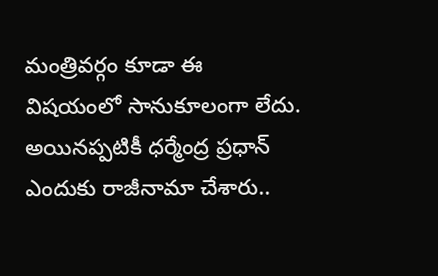మంత్రివర్గం కూడా ఈ విషయంలో సానుకూలంగా లేదు. అయినప్పటికీ ధర్మేంద్ర ప్రధాన్ ఎందుకు రాజీనామా చేశారు..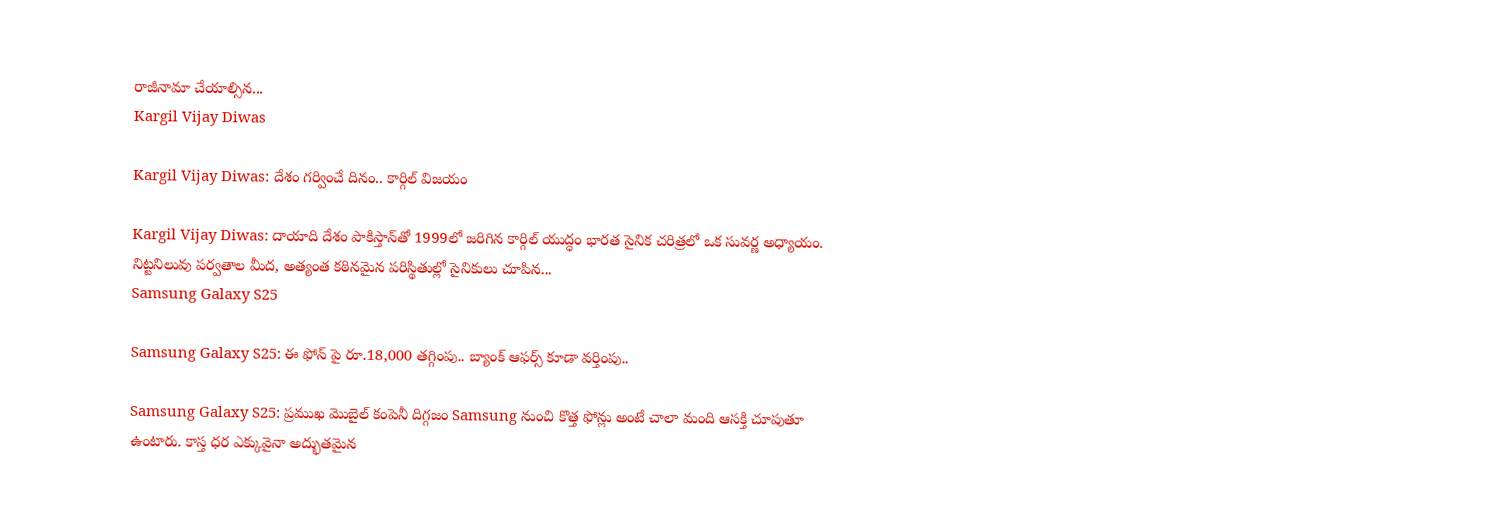రాజీనామా చేయాల్సిన...
Kargil Vijay Diwas

Kargil Vijay Diwas: దేశం గర్వించే దినం.. కార్గిల్‌ విజయం

Kargil Vijay Diwas: దాయాది దేశం పాకిస్తాన్‌తో 1999లో జరిగిన కార్గిల్‌ యుద్ధం భారత సైనిక చరిత్రలో ఒక సువర్ణ అధ్యాయం. నిట్టనిలువు పర్వతాల మీద, అత్యంత కఠినమైన పరిస్థితుల్లో సైనికులు చూపిన...
Samsung Galaxy S25

Samsung Galaxy S25: ఈ ఫోన్ పై రూ.18,000 తగ్గింపు.. బ్యాంక్ ఆఫర్స్ కూడా వర్తింపు..

Samsung Galaxy S25: ప్రముఖ మొబైల్ కంపెనీ దిగ్గజం Samsung నుంచి కొత్త ఫోన్లు అంటే చాలా మంది ఆసక్తి చూపుతూ ఉంటారు. కాస్త ధర ఎక్కువైనా అద్భుతమైన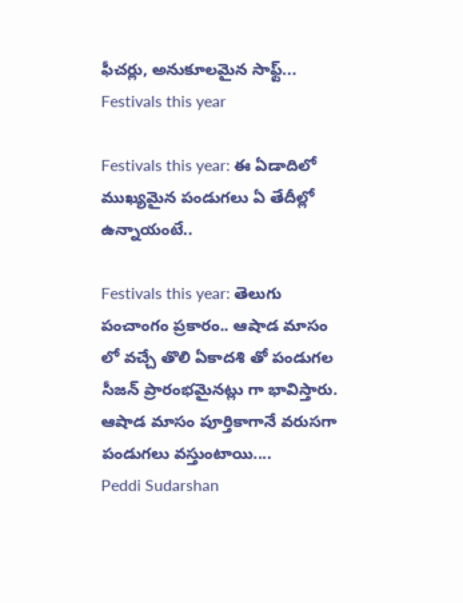ఫీచర్లు, అనుకూలమైన సాఫ్ట్...
Festivals this year

Festivals this year: ఈ ఏడాదిలో ముఖ్యమైన పండుగలు ఏ తేదీల్లో ఉన్నాయంటే..

Festivals this year: తెలుగు పంచాంగం ప్రకారం.. ఆషాడ మాసం లో వచ్చే తొలి ఏకాదశి తో పండుగల సీజన్ ప్రారంభమైనట్లు గా భావిస్తారు. ఆషాడ మాసం పూర్తికాగానే వరుసగా పండుగలు వస్తుంటాయి....
Peddi Sudarshan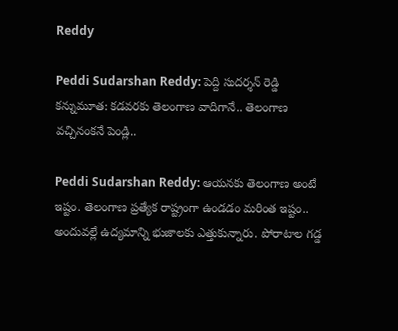Reddy

Peddi Sudarshan Reddy: పెద్ది సుదర్శన్ రెడ్డి కన్నుమూత: కడవరకు తెలంగాణ వాదిగానే.. తెలంగాణ వచ్చినంకనే పెండ్లి..

Peddi Sudarshan Reddy: ఆయనకు తెలంగాణ అంటే ఇష్టం. తెలంగాణ ప్రత్యేక రాష్ట్రంగా ఉండడం మరింత ఇష్టం.. అందువల్లే ఉద్యమాన్ని భుజాలకు ఎత్తుకున్నారు. పోరాటాల గడ్డ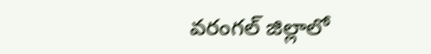వరంగల్ జిల్లాలో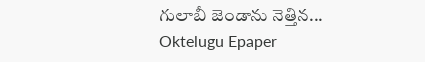గులాబీ జెండాను నెత్తిన...
Oktelugu Epaper